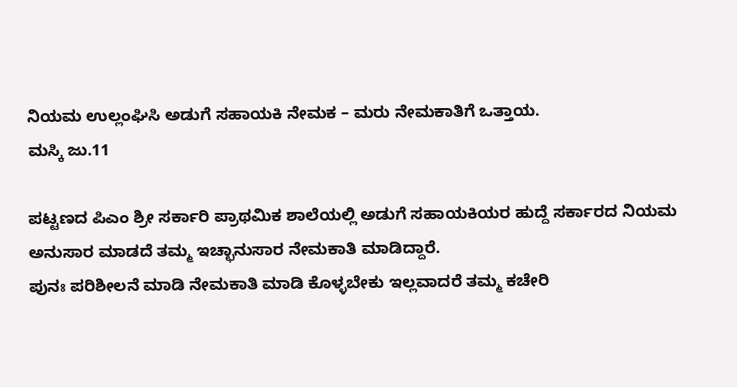ನಿಯಮ ಉಲ್ಲಂಘಿಸಿ ಅಡುಗೆ ಸಹಾಯಕಿ ನೇಮಕ – ಮರು ನೇಮಕಾತಿಗೆ ಒತ್ತಾಯ.
ಮಸ್ಕಿ ಜು.11

ಪಟ್ಟಣದ ಪಿಎಂ ಶ್ರೀ ಸರ್ಕಾರಿ ಪ್ರಾಥಮಿಕ ಶಾಲೆಯಲ್ಲಿ ಅಡುಗೆ ಸಹಾಯಕಿಯರ ಹುದ್ದೆ ಸರ್ಕಾರದ ನಿಯಮ ಅನುಸಾರ ಮಾಡದೆ ತಮ್ಮ ಇಚ್ಛಾನುಸಾರ ನೇಮಕಾತಿ ಮಾಡಿದ್ದಾರೆ.
ಪುನಃ ಪರಿಶೀಲನೆ ಮಾಡಿ ನೇಮಕಾತಿ ಮಾಡಿ ಕೊಳ್ಳಬೇಕು ಇಲ್ಲವಾದರೆ ತಮ್ಮ ಕಚೇರಿ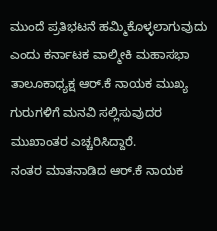ಮುಂದೆ ಪ್ರತಿಭಟನೆ ಹಮ್ಮಿಕೊಳ್ಳಲಾಗುವುದು ಎಂದು ಕರ್ನಾಟಕ ವಾಲ್ಮೀಕಿ ಮಹಾಸಭಾ ತಾಲೂಕಾಧ್ಯಕ್ಷ ಆರ್.ಕೆ ನಾಯಕ ಮುಖ್ಯ ಗುರುಗಳಿಗೆ ಮನವಿ ಸಲ್ಲಿಸುವುದರ ಮುಖಾಂತರ ಎಚ್ಚರಿಸಿದ್ದಾರೆ.
ನಂತರ ಮಾತನಾಡಿದ ಆರ್.ಕೆ ನಾಯಕ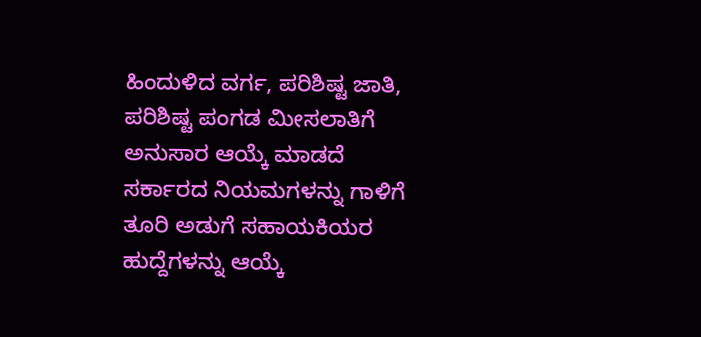ಹಿಂದುಳಿದ ವರ್ಗ, ಪರಿಶಿಷ್ಟ ಜಾತಿ, ಪರಿಶಿಷ್ಟ ಪಂಗಡ ಮೀಸಲಾತಿಗೆ ಅನುಸಾರ ಆಯ್ಕೆ ಮಾಡದೆ ಸರ್ಕಾರದ ನಿಯಮಗಳನ್ನು ಗಾಳಿಗೆ ತೂರಿ ಅಡುಗೆ ಸಹಾಯಕಿಯರ ಹುದ್ದೆಗಳನ್ನು ಆಯ್ಕೆ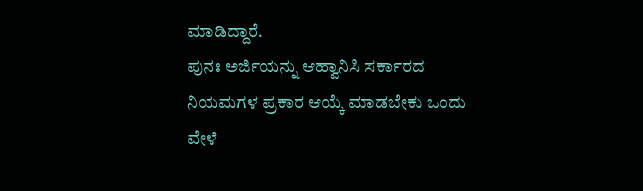ಮಾಡಿದ್ದಾರೆ.
ಪುನಃ ಅರ್ಜಿಯನ್ನು ಆಹ್ವಾನಿಸಿ ಸರ್ಕಾರದ ನಿಯಮಗಳ ಪ್ರಕಾರ ಆಯ್ಕೆ ಮಾಡಬೇಕು ಒಂದು ವೇಳೆ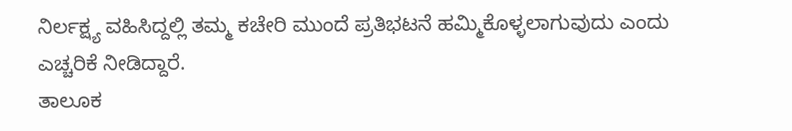ನಿರ್ಲಕ್ಷ್ಯ ವಹಿಸಿದ್ದಲ್ಲಿ ತಮ್ಮ ಕಚೇರಿ ಮುಂದೆ ಪ್ರತಿಭಟನೆ ಹಮ್ಮಿಕೊಳ್ಳಲಾಗುವುದು ಎಂದು ಎಚ್ಚರಿಕೆ ನೀಡಿದ್ದಾರೆ.
ತಾಲೂಕ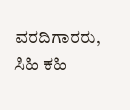ವರದಿಗಾರರು, ಸಿಹಿ ಕಹಿ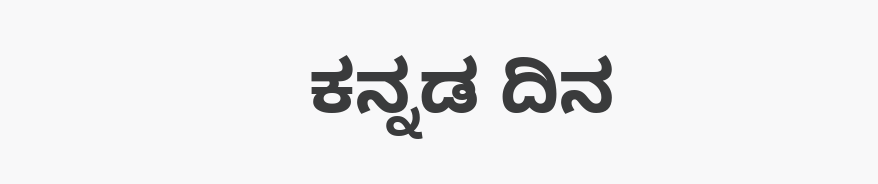ಕನ್ನಡ ದಿನ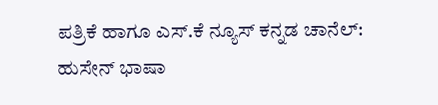ಪತ್ರಿಕೆ ಹಾಗೂ ಎಸ್.ಕೆ ನ್ಯೂಸ್ ಕನ್ನಡ ಚಾನೆಲ್: ಹುಸೇನ್ ಭಾಷಾ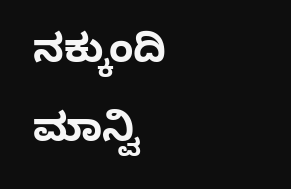ನಕ್ಕುಂದಿ ಮಾನ್ವಿ